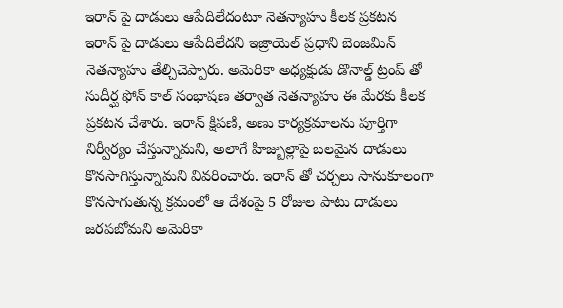ఇరాన్ పై దాడులు ఆపేదిలేదంటూ నెతన్యాహు కీలక ప్రకటన
ఇరాన్ పై దాడులు ఆపేదిలేదని ఇజ్రాయెల్ ప్రధాని బెంజమిన్ నెతన్యాహు తేల్చిచెప్పారు. అమెరికా అధ్యక్షుడు డొనాల్డ్ ట్రంప్ తో సుదీర్ఘ ఫోన్ కాల్ సంభాషణ తర్వాత నెతన్యాహు ఈ మేరకు కీలక ప్రకటన చేశారు. ఇరాన్ క్షిపణి, అణు కార్యక్రమాలను పూర్తిగా నిర్వీర్యం చేస్తున్నామని, అలాగే హిజ్బుల్లాపై బలమైన దాడులు కొనసాగిస్తున్నామని వివరించారు. ఇరాన్ తో చర్చలు సానుకూలంగా కొనసాగుతున్న క్రమంలో ఆ దేశంపై 5 రోజుల పాటు దాడులు జరపబోమని అమెరికా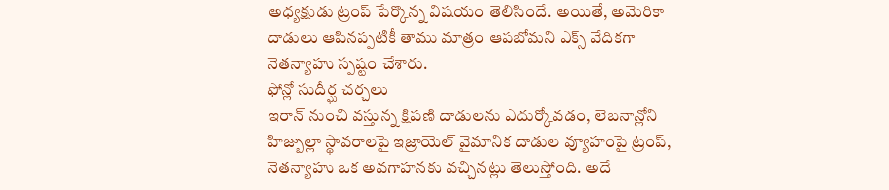అధ్యక్షుడు ట్రంప్ పేర్కొన్న విషయం తెలిసిందే. అయితే, అమెరికా దాడులు ఆపినప్పటికీ తాము మాత్రం ఆపబోమని ఎక్స్ వేదికగా నెతన్యాహు స్పష్టం చేశారు.
ఫోన్లో సుదీర్ఘ చర్చలు
ఇరాన్ నుంచి వస్తున్న క్షిపణి దాడులను ఎదుర్కోవడం, లెబనాన్లోని హిజ్బుల్లా స్థావరాలపై ఇజ్రాయెల్ వైమానిక దాడుల వ్యూహంపై ట్రంప్, నెతన్యాహు ఒక అవగాహనకు వచ్చినట్లు తెలుస్తోంది. అదే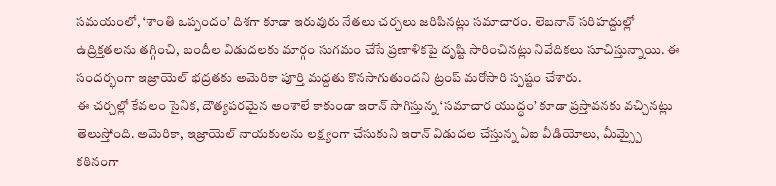సమయంలో, ‘శాంతి ఒప్పందం’ దిశగా కూడా ఇరువురు నేతలు చర్చలు జరిపినట్లు సమాచారం. లెబనాన్ సరిహద్దుల్లో ఉద్రిక్తతలను తగ్గించి, బందీల విడుదలకు మార్గం సుగమం చేసే ప్రణాళికపై దృష్టి సారించినట్లు నివేదికలు సూచిస్తున్నాయి. ఈ సందర్భంగా ఇజ్రాయెల్ భద్రతకు అమెరికా పూర్తి మద్దతు కొనసాగుతుందని ట్రంప్ మరోసారి స్పష్టం చేశారు.
ఈ చర్చల్లో కేవలం సైనిక, దౌత్యపరమైన అంశాలే కాకుండా ఇరాన్ సాగిస్తున్న ‘సమాచార యుద్ధం’ కూడా ప్రస్తావనకు వచ్చినట్లు తెలుస్తోంది. అమెరికా, ఇజ్రాయెల్ నాయకులను లక్ష్యంగా చేసుకుని ఇరాన్ విడుదల చేస్తున్న ఏఐ వీడియోలు, మీమ్స్పై కఠినంగా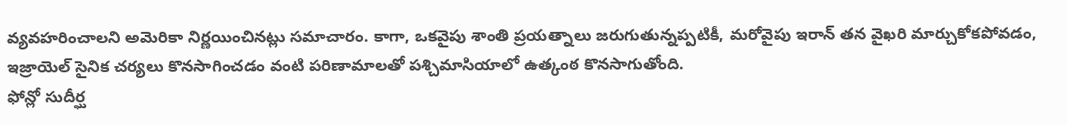వ్యవహరించాలని అమెరికా నిర్ణయించినట్లు సమాచారం. కాగా, ఒకవైపు శాంతి ప్రయత్నాలు జరుగుతున్నప్పటికీ, మరోవైపు ఇరాన్ తన వైఖరి మార్చుకోకపోవడం, ఇజ్రాయెల్ సైనిక చర్యలు కొనసాగించడం వంటి పరిణామాలతో పశ్చిమాసియాలో ఉత్కంఠ కొనసాగుతోంది.
ఫోన్లో సుదీర్ఘ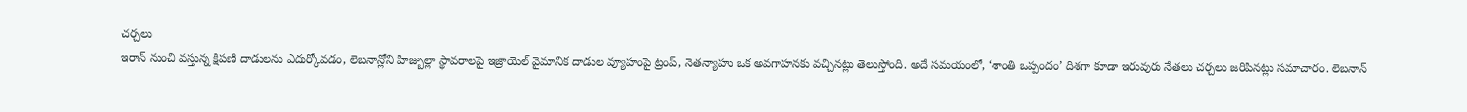చర్చలు
ఇరాన్ నుంచి వస్తున్న క్షిపణి దాడులను ఎదుర్కోవడం, లెబనాన్లోని హిజ్బుల్లా స్థావరాలపై ఇజ్రాయెల్ వైమానిక దాడుల వ్యూహంపై ట్రంప్, నెతన్యాహు ఒక అవగాహనకు వచ్చినట్లు తెలుస్తోంది. అదే సమయంలో, ‘శాంతి ఒప్పందం’ దిశగా కూడా ఇరువురు నేతలు చర్చలు జరిపినట్లు సమాచారం. లెబనాన్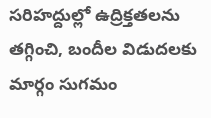సరిహద్దుల్లో ఉద్రిక్తతలను తగ్గించి, బందీల విడుదలకు మార్గం సుగమం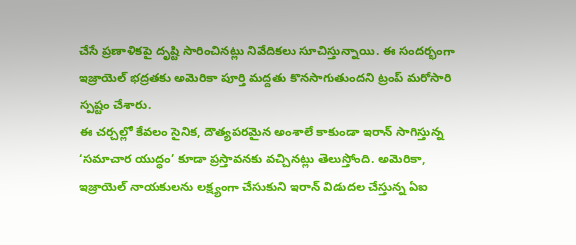చేసే ప్రణాళికపై దృష్టి సారించినట్లు నివేదికలు సూచిస్తున్నాయి. ఈ సందర్భంగా ఇజ్రాయెల్ భద్రతకు అమెరికా పూర్తి మద్దతు కొనసాగుతుందని ట్రంప్ మరోసారి స్పష్టం చేశారు.
ఈ చర్చల్లో కేవలం సైనిక, దౌత్యపరమైన అంశాలే కాకుండా ఇరాన్ సాగిస్తున్న ‘సమాచార యుద్ధం’ కూడా ప్రస్తావనకు వచ్చినట్లు తెలుస్తోంది. అమెరికా, ఇజ్రాయెల్ నాయకులను లక్ష్యంగా చేసుకుని ఇరాన్ విడుదల చేస్తున్న ఏఐ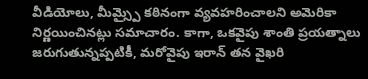వీడియోలు, మీమ్స్పై కఠినంగా వ్యవహరించాలని అమెరికా నిర్ణయించినట్లు సమాచారం. కాగా, ఒకవైపు శాంతి ప్రయత్నాలు జరుగుతున్నప్పటికీ, మరోవైపు ఇరాన్ తన వైఖరి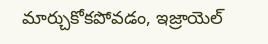మార్చుకోకపోవడం, ఇజ్రాయెల్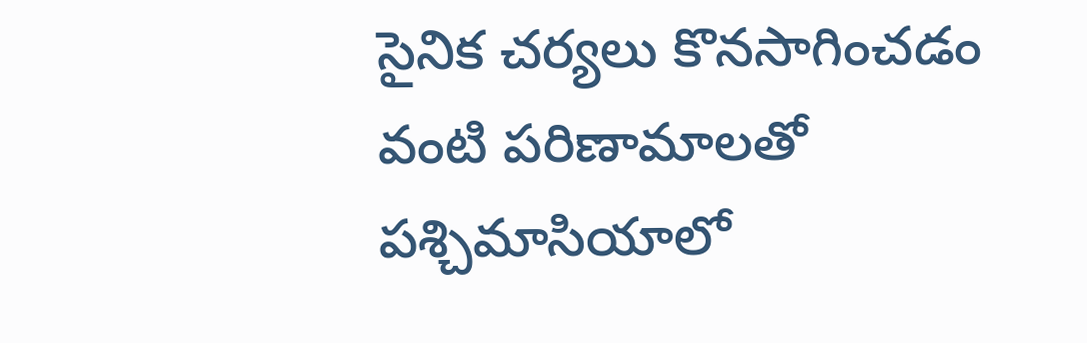సైనిక చర్యలు కొనసాగించడం వంటి పరిణామాలతో పశ్చిమాసియాలో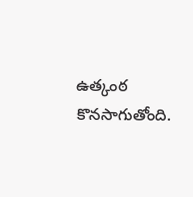ఉత్కంఠ కొనసాగుతోంది.